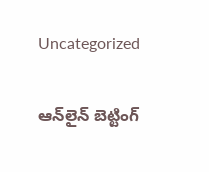Uncategorized

ఆన్‌లైన్ బెట్టింగ్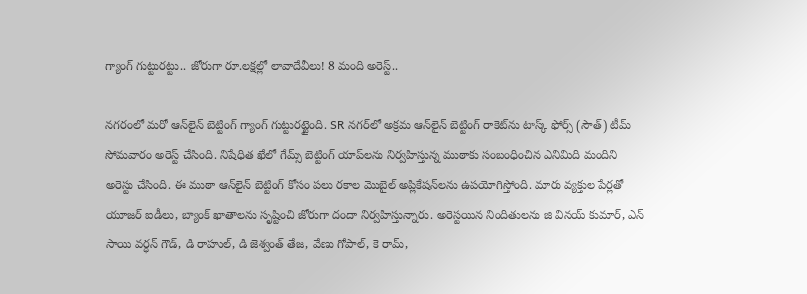గ్యాంగ్ గుట్టురట్టు.. జోరుగా రూ.లక్షల్లో లావాదేవీలు! 8 మంది అరెస్ట్..

నగరంలో మరో ఆన్‌లైన్‌ బెట్టింగ్‌ గ్యాంగ్‌ గుట్టురట్టైంది. SR నగర్‌లో అక్రమ ఆన్‌లైన్ బెట్టింగ్ రాకెట్‌ను టాస్క్ ఫోర్స్ (సౌత్) టీమ్‌ సోమవారం అరెస్ట్ చేసింది. నిషేధిత ఖేలో గేమ్స్ బెట్టింగ్ యాప్‌లను నిర్వహిస్తున్న ముఠాకు సంబంధించిన ఎనిమిది మందిని అరెస్టు చేసింది. ఈ ముఠా ఆన్‌లైన్ బెట్టింగ్ కోసం పలు రకాల మొబైల్ అప్లికేషన్‌లను ఉపయోగిస్తోంది. మారు వ్యక్తుల పేర్లతో యూజర్ ఐడీలు, బ్యాంక్ ఖాతాలను సృష్టించి జోరుగా దందా నిర్వహిస్తున్నారు. అరెస్టయిన నిందితులను జి వినయ్ కుమార్, ఎన్ సాయి వర్ధన్ గౌడ్, డి రాహుల్, డి జెశ్వంత్ తేజ, వేణు గోపాల్, కె రామ్,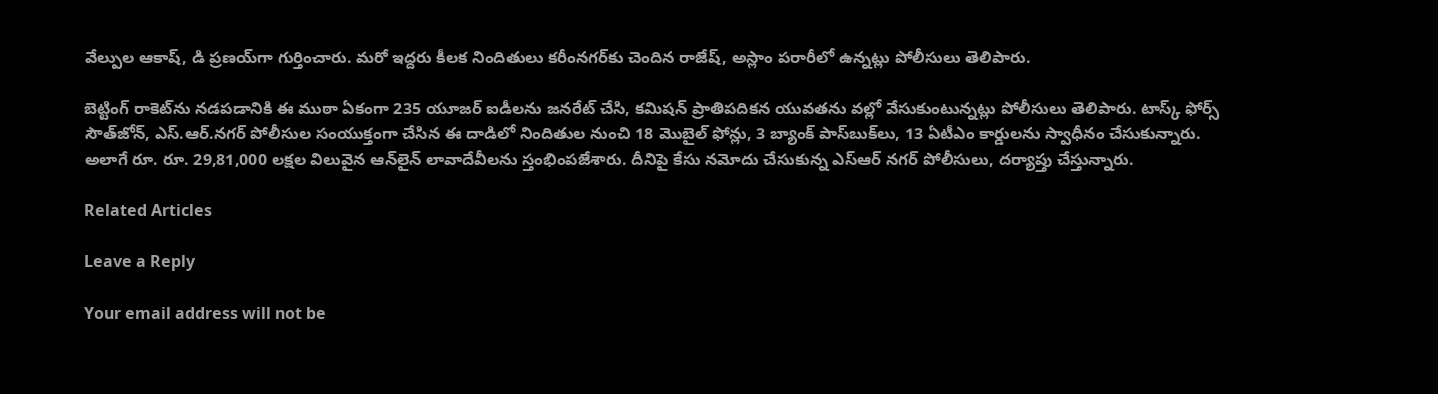వేల్పుల ఆకాష్, డి ప్రణయ్‌గా గుర్తించారు. మరో ఇద్దరు కీలక నిందితులు కరీంనగర్‌కు చెందిన రాజేష్, అస్లాం పరారీలో ఉన్నట్లు పోలీసులు తెలిపారు.

బెట్టింగ్ రాకెట్‌ను నడపడానికి ఈ ముఠా ఏకంగా 235 యూజర్ ఐడీలను జనరేట్ చేసి, కమిషన్ ప్రాతిపదికన యువతను వల్లో వేసుకుంటున్నట్లు పోలీసులు తెలిపారు. టాస్క్ ఫోర్స్ సౌత్‌జోన్, ఎస్.ఆర్.నగర్ పోలీసుల సంయుక్తంగా చేసిన ఈ దాడిలో నిందితుల నుంచి 18 మొబైల్ ఫోన్లు, 3 బ్యాంక్ పాస్‌బుక్‌లు, 13 ఏటీఎం కార్డులను స్వాధీనం చేసుకున్నారు. అలాగే రూ. రూ. 29,81,000 లక్షల విలువైన ఆన్‌లైన్ లావాదేవీలను స్తంభింపజేశారు. దీనిపై కేసు నమోదు చేసుకున్న ఎస్ఆర్ నగర్ పోలీసులు, దర్యాప్తు చేస్తున్నారు.

Related Articles

Leave a Reply

Your email address will not be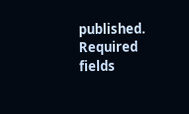published. Required fields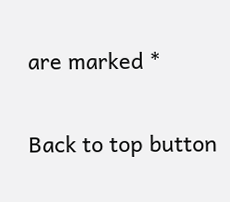are marked *

Back to top button